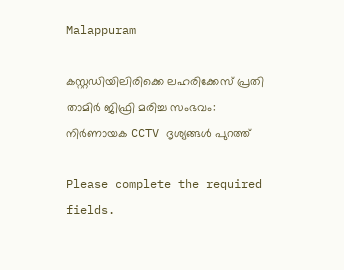Malappuram

കസ്റ്റഡിയിലിരിക്കെ ലഹരിക്കേസ് പ്രതി താമിർ ജിഫ്രി മരിച്ച സംഭവം: നിർണായക CCTV ദൃശ്യങ്ങൾ പുറത്ത്

Please complete the required fields.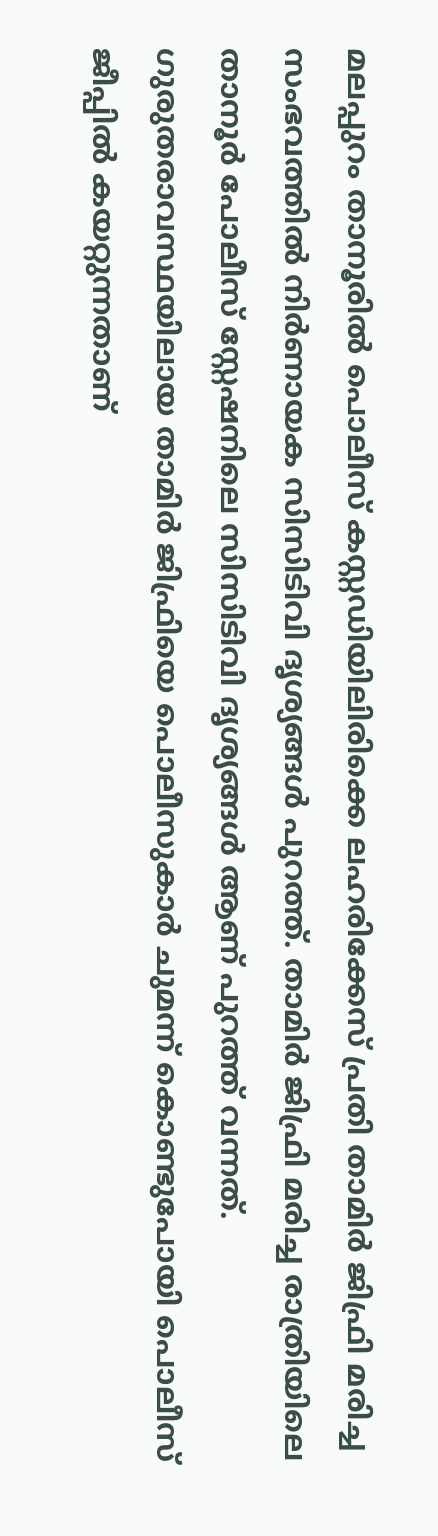മലപ്പുറം താനൂരിൽ പൊലീസ് കസ്റ്റഡിയിലിരിക്കെ ലഹരിക്കേസ് പ്രതി താമിർ ജിഫ്രി മരിച്ച സംഭവത്തിൽ നിർണായക സിസിടിവി ദൃശ്യങ്ങൾ പുറത്ത്. താമിർ ജിഫ്രി മരിച്ച രാത്രിയിലെ താനൂർ പോലീസ് സ്റ്റേഷനിലെ സിസിടിവി ദൃശ്യങ്ങൾ ആണ് പുറത്ത് വന്നത്. ഗുരുതരാവസ്ഥയിലായ താമിർ ജിഫ്രിയെ പൊലീസുകാർ ചുമന്ന് കൊണ്ടുപോയി പൊലീസ് ജീപ്പിൽ കയറ്റുന്നതാണ്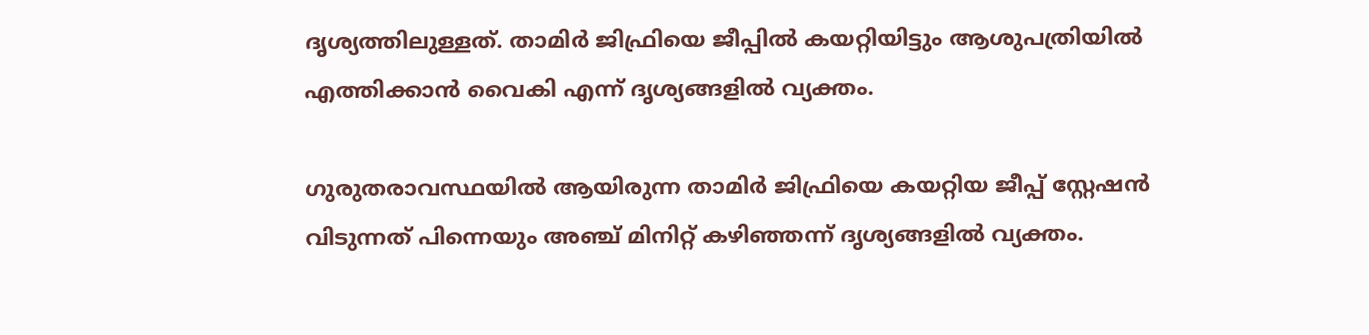ദൃശ്യത്തിലുള്ളത്. താമിർ ജിഫ്രിയെ ജീപ്പിൽ കയറ്റിയിട്ടും ആശുപത്രിയിൽ എത്തിക്കാൻ വൈകി എന്ന് ദൃശ്യങ്ങളിൽ വ്യക്തം.

ഗുരുതരാവസ്ഥയിൽ ആയിരുന്ന താമിർ ജിഫ്രിയെ കയറ്റിയ ജീപ്പ് സ്റ്റേഷൻ വിടുന്നത് പിന്നെയും അഞ്ച് മിനിറ്റ് കഴിഞ്ഞന്ന് ദൃശ്യങ്ങളിൽ വ്യക്തം.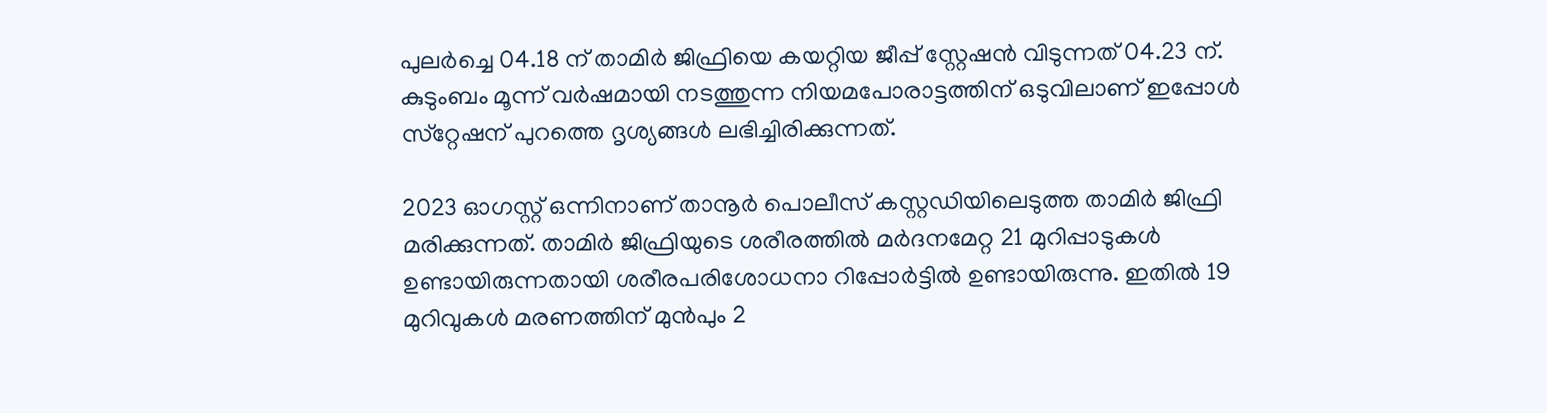പുലർച്ചെ 04.18 ന് താമിർ ജിഫ്രിയെ കയറ്റിയ ജീപ്പ് സ്റ്റേഷൻ വിടുന്നത് 04.23 ന്. കുടുംബം മൂന്ന് വർഷമായി നടത്തുന്ന നിയമപോരാട്ടത്തിന് ഒടുവിലാണ് ഇപ്പോൾ സ്‌റ്റേഷന് പുറത്തെ ദൃശ്യങ്ങൾ ലഭിച്ചിരിക്കുന്നത്.

2023 ഓഗസ്റ്റ് ഒന്നിനാണ് താനൂർ പൊലീസ് കസ്റ്റഡിയിലെടുത്ത താമിർ ജിഫ്രി മരിക്കുന്നത്. താമിർ ജിഫ്രിയുടെ ശരീരത്തിൽ മർദനമേറ്റ 21 മുറിപ്പാടുകൾ ഉണ്ടായിരുന്നതായി ശരീരപരിശോധനാ റിപ്പോർട്ടിൽ ഉണ്ടായിരുന്നു. ഇതിൽ 19 മുറിവുകൾ മരണത്തിന് മുൻപും 2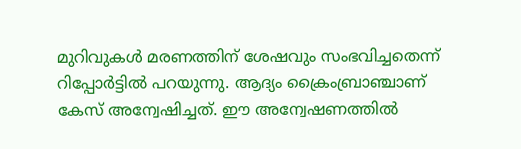മുറിവുകൾ മരണത്തിന് ശേഷവും സംഭവിച്ചതെന്ന് റിപ്പോർട്ടിൽ പറയുന്നു. ആദ്യം ക്രൈംബ്രാഞ്ചാണ് കേസ് അന്വേഷിച്ചത്. ഈ അന്വേഷണത്തിൽ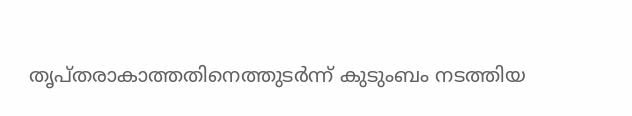തൃപ്തരാകാത്തതിനെത്തുടർന്ന് കുടുംബം നടത്തിയ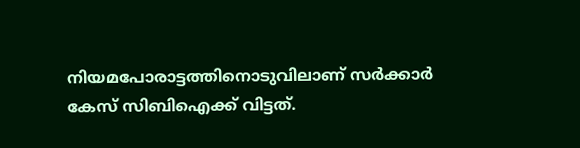നിയമപോരാട്ടത്തിനൊടുവിലാണ് സർക്കാർ കേസ് സിബിഐക്ക് വിട്ടത്.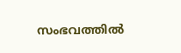സംഭവത്തിൽ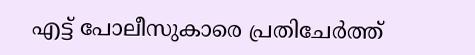എട്ട് പോലീസുകാരെ പ്രതിചേർത്ത്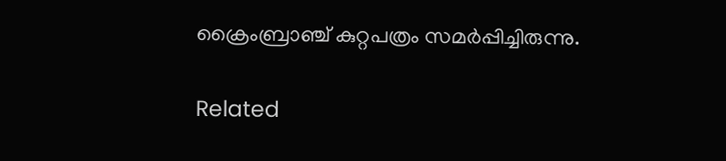ക്രൈംബ്രാഞ്ച് കുറ്റപത്രം സമർപ്പിച്ചിരുന്നു.

Related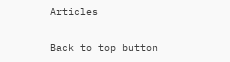Articles

Back to top button